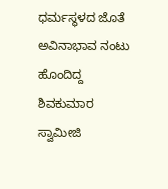ಧರ್ಮಸ್ಥಳದ ಜೊತೆ ಅವಿನಾಭಾವ ನಂಟು ಹೊಂದಿದ್ದ ಶಿವಕುಮಾರ ಸ್ವಾಮೀಜಿ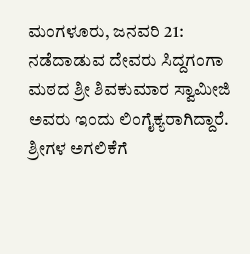ಮಂಗಳೂರು, ಜನವರಿ 21: ನಡೆದಾಡುವ ದೇವರು ಸಿದ್ದಗಂಗಾ ಮಠದ ಶ್ರೀ ಶಿವಕುಮಾರ ಸ್ವಾಮೀಜಿ ಅವರು ಇಂದು ಲಿಂಗೈಕ್ಯರಾಗಿದ್ದಾರೆ. ಶ್ರೀಗಳ ಅಗಲಿಕೆಗೆ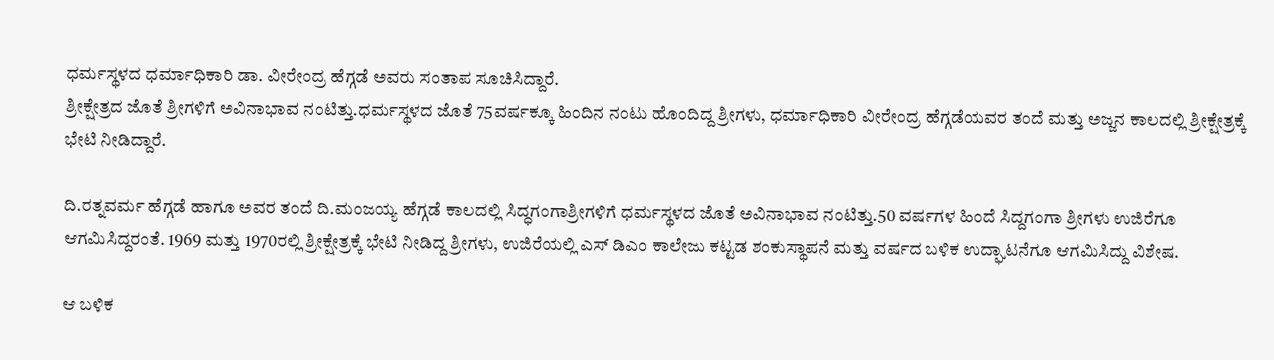ಧರ್ಮಸ್ಥಳದ ಧರ್ಮಾಧಿಕಾರಿ ಡಾ. ವೀರೇಂದ್ರ ಹೆಗ್ಗಡೆ ಅವರು ಸಂತಾಪ ಸೂಚಿಸಿದ್ದಾರೆ.
ಶ್ರೀಕ್ಷೇತ್ರದ ಜೊತೆ ಶ್ರೀಗಳಿಗೆ ಅವಿನಾಭಾವ ನಂಟಿತ್ತು.ಧರ್ಮಸ್ಥಳದ ಜೊತೆ 75ವರ್ಷಕ್ಕೂ ಹಿಂದಿನ ನಂಟು ಹೊಂದಿದ್ದ ಶ್ರೀಗಳು, ಧರ್ಮಾಧಿಕಾರಿ ವೀರೇಂದ್ರ ಹೆಗ್ಗಡೆಯವರ ತಂದೆ ಮತ್ತು ಅಜ್ಜನ ಕಾಲದಲ್ಲಿ ಶ್ರೀಕ್ಷೇತ್ರಕ್ಕೆ ಭೇಟಿ ನೀಡಿದ್ದಾರೆ.

ದಿ.ರತ್ನವರ್ಮ ಹೆಗ್ಗಡೆ ಹಾಗೂ ಅವರ ತಂದೆ ದಿ.ಮಂಜಯ್ಯ ಹೆಗ್ಗಡೆ ಕಾಲದಲ್ಲಿ ಸಿದ್ಧಗಂಗಾಶ್ರೀಗಳಿಗೆ ಧರ್ಮಸ್ಥಳದ ಜೊತೆ ಅವಿನಾಭಾವ ನಂಟಿತ್ತು.50 ವರ್ಷಗಳ ಹಿಂದೆ ಸಿದ್ದಗಂಗಾ ಶ್ರೀಗಳು ಉಜಿರೆಗೂ ಆಗಮಿಸಿದ್ದರಂತೆ. 1969 ಮತ್ತು 1970ರಲ್ಲಿ ಶ್ರೀಕ್ಷೇತ್ರಕ್ಕೆ ಭೇಟಿ ನೀಡಿದ್ದ ಶ್ರೀಗಳು, ಉಜಿರೆಯಲ್ಲಿ ಎಸ್ ಡಿಎಂ ಕಾಲೇಜು ಕಟ್ಟಡ ಶಂಕುಸ್ಥಾಪನೆ ಮತ್ತು ವರ್ಷದ ಬಳಿಕ ಉದ್ಘಾಟನೆಗೂ ಆಗಮಿಸಿದ್ದು ವಿಶೇಷ.

ಆ ಬಳಿಕ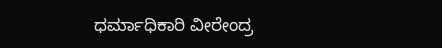ಧರ್ಮಾಧಿಕಾರಿ ವೀರೇಂದ್ರ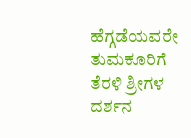ಹೆಗ್ಗಡೆಯವರೇ ತುಮಕೂರಿಗೆ ತೆರಳಿ ಶ್ರೀಗಳ ದರ್ಶನ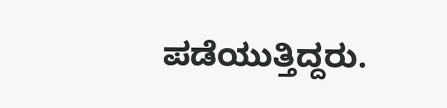ಪಡೆಯುತ್ತಿದ್ದರು.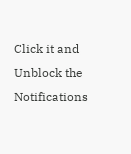Click it and Unblock the Notifications